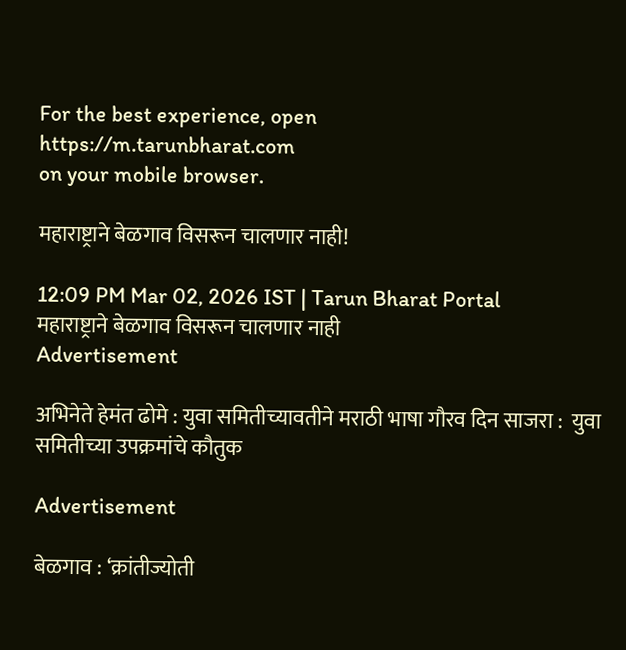For the best experience, open
https://m.tarunbharat.com
on your mobile browser.

महाराष्ट्राने बेळगाव विसरून चालणार नाही!

12:09 PM Mar 02, 2026 IST | Tarun Bharat Portal
महाराष्ट्राने बेळगाव विसरून चालणार नाही
Advertisement

अभिनेते हेमंत ढोमे : युवा समितीच्यावतीने मराठी भाषा गौरव दिन साजरा :  युवा समितीच्या उपक्रमांचे कौतुक

Advertisement

बेळगाव : ‘क्रांतीज्योती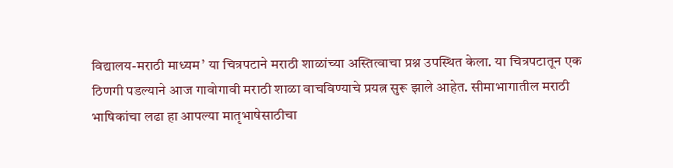विद्यालय-मराठी माध्यम’ या चित्रपटाने मराठी शाळांच्या अस्तित्वाचा प्रश्न उपस्थित केला. या चित्रपटातून एक ठिणगी पडल्याने आज गावोगावी मराठी शाळा वाचविण्याचे प्रयत्न सुरू झाले आहेत. सीमाभागातील मराठी भाषिकांचा लढा हा आपल्या मातृभाषेसाठीचा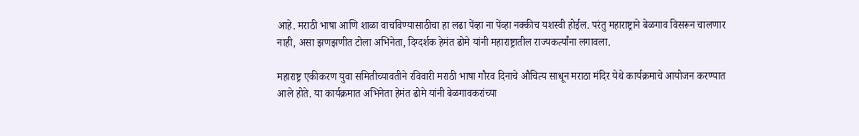आहे. मराठी भाषा आणि शाळा वाचविण्यासाठीचा हा लढा पेंव्हा ना पेंव्हा नक्कीच यशस्वी होईल. परंतु महाराष्ट्राने बेळगाव विसरून चालणार नाही, असा झणझणीत टोला अभिनेता, दिग्दर्शक हेमंत ढोमे यांनी महाराष्ट्रातील राज्यकर्त्यांना लगावला.

महाराष्ट्र एकीकरण युवा समितीच्यावतीने रविवारी मराठी भाषा गौरव दिनाचे औचित्य साधून मराठा मंदिर येथे कार्यक्रमाचे आयोजन करण्यात आले होते. या कार्यक्रमात अभिनेता हेमंत ढोमे यांनी बेळगावकरांच्या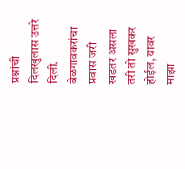प्रश्नांची दिलखुलास उत्तरे दिली. बेळगावकरांचा प्रवास जरी खडतर असला तरी तो सुखकर होईल, यावर माझा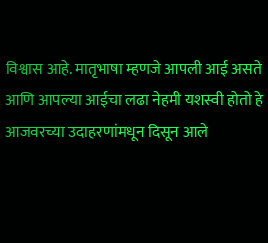विश्वास आहे. मातृभाषा म्हणजे आपली आई असते आणि आपल्या आईचा लढा नेहमी यशस्वी होतो हे आजवरच्या उदाहरणांमधून दिसून आले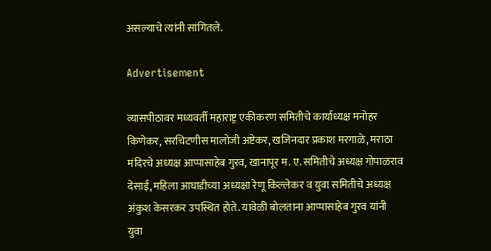असल्याचे त्यांनी सांगितले.

Advertisement

व्यासपीठावर मध्यवर्ती महाराष्ट्र एकीकरण समितीचे कार्याध्यक्ष मनोहर किणेकर, सरचिटणीस मालोजी अष्टेकर, खजिनदार प्रकाश मरगाळे, मराठा मंदिरचे अध्यक्ष आप्पासाहेब गुरव, खानापूर म. ए. समितीचे अध्यक्ष गोपाळराव देसाई, महिला आघाडीच्या अध्यक्षा रेणू किल्लेकर व युवा समितीचे अध्यक्ष अंकुश केसरकर उपस्थित होते. यावेळी बोलताना आप्पासाहेब गुरव यांनी युवा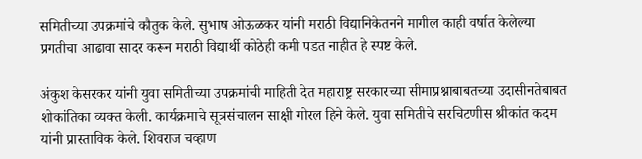समितीच्या उपक्रमांचे कौतुक केले. सुभाष ओऊळकर यांनी मराठी विद्यानिकेतनने मागील काही वर्षात केलेल्या प्रगतीचा आढावा सादर करून मराठी विद्यार्थी कोठेही कमी पडत नाहीत हे स्पष्ट केले.

अंकुश केसरकर यांनी युवा समितीच्या उपक्रमांची माहिती देत महाराष्ट्र सरकारच्या सीमाप्रश्नाबाबतच्या उदासीनतेबाबत शोकांतिका व्यक्त केली. कार्यक्रमाचे सूत्रसंचालन साक्षी गोरल हिने केले. युवा समितीचे सरचिटणीस श्रीकांत कदम यांनी प्रास्ताविक केले. शिवराज चव्हाण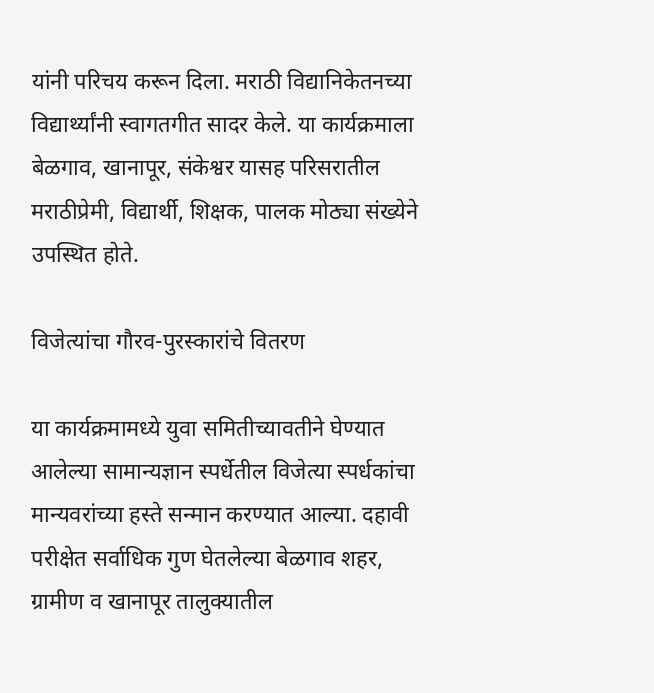यांनी परिचय करून दिला. मराठी विद्यानिकेतनच्या विद्यार्थ्यांनी स्वागतगीत सादर केले. या कार्यक्रमाला बेळगाव, खानापूर, संकेश्वर यासह परिसरातील मराठीप्रेमी, विद्यार्थी, शिक्षक, पालक मोठ्या संख्येने उपस्थित होते.

विजेत्यांचा गौरव-पुरस्कारांचे वितरण

या कार्यक्रमामध्ये युवा समितीच्यावतीने घेण्यात आलेल्या सामान्यज्ञान स्पर्धेतील विजेत्या स्पर्धकांचा मान्यवरांच्या हस्ते सन्मान करण्यात आल्या. दहावी परीक्षेत सर्वाधिक गुण घेतलेल्या बेळगाव शहर, ग्रामीण व खानापूर तालुक्यातील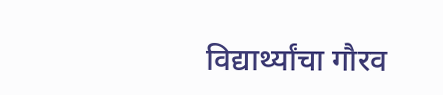विद्यार्थ्यांचा गौरव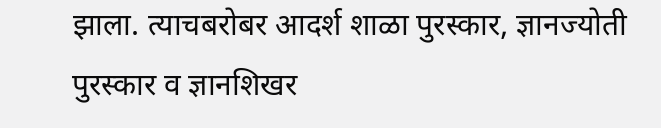झाला. त्याचबरोबर आदर्श शाळा पुरस्कार, ज्ञानज्योती पुरस्कार व ज्ञानशिखर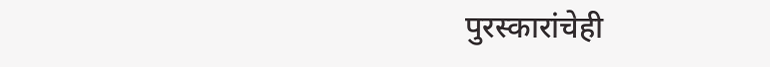पुरस्कारांचेही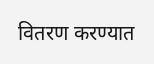वितरण करण्यात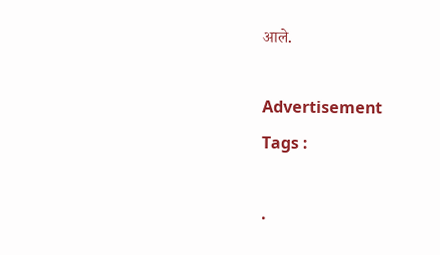आले.

Advertisement
Tags :

.